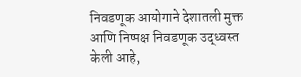निवडणूक आयोगाने देशातली मुक्त आणि निष्पक्ष निवडणूक उद्ध्वस्त केली आहे,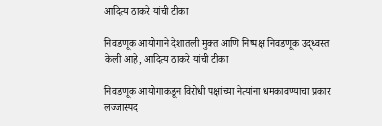आदित्य ठाकरे यांची टीका

निवडणूक आयोगाने देशातली मुक्त आणि निष्पक्ष निवडणूक उद्ध्वस्त केली आहे, आदित्य ठाकरे यांची टीका

निवडणूक आयोगाकडून विरोधी पक्षांच्या नेत्यांना धमकावण्याचा प्रकार लज्जास्पद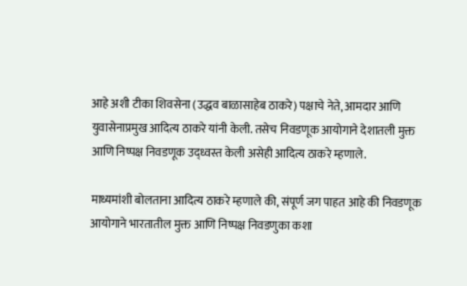आहे अशी टीका शिवसेना (उद्धव बाळासाहेब ठाकरे) पक्षाचे नेते, आमदार आणि युवासेनाप्रमुख आदित्य ठाकरे यांनी केली. तसेच निवडणूक आयोगाने देशातली मुक्त आणि निष्पक्ष निवडणूक उद्ध्वस्त केली असेही आदित्य ठाकरे म्हणाले.

माध्यमांशी बोलताना आदित्य ठाकरे म्हणाले की, संपूर्ण जग पाहत आहे की निवडणूक आयोगाने भारतातील मुक्त आणि निष्पक्ष निवडणुका कशा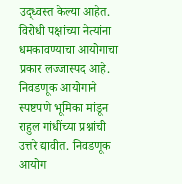उद्ध्वस्त केल्या आहेत. विरोधी पक्षांच्या नेत्यांना धमकावण्याचा आयोगाचा प्रकार लज्जास्पद आहे. निवडणूक आयोगाने स्पष्टपणे भूमिका मांडून राहुल गांधींच्या प्रश्नांची उत्तरे द्यावीत. निवडणूक आयोग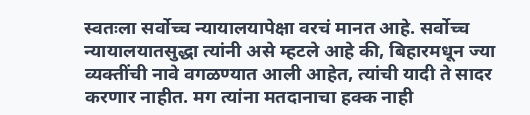स्वतःला सर्वोच्च न्यायालयापेक्षा वरचं मानत आहे. सर्वोच्च न्यायालयातसुद्धा त्यांनी असे म्हटले आहे की, बिहारमधून ज्या व्यक्तींची नावे वगळण्यात आली आहेत, त्यांची यादी ते सादर करणार नाहीत. मग त्यांना मतदानाचा हक्क नाही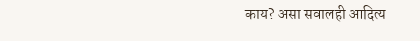काय? असा सवालही आदित्य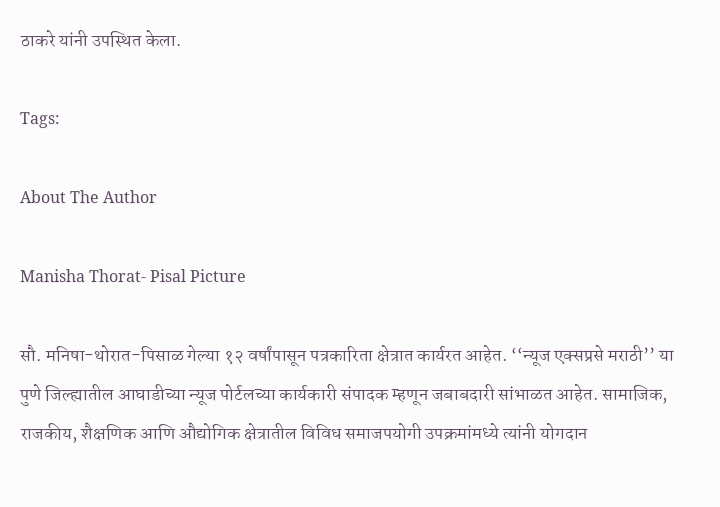ठाकरे यांनी उपस्थित केला.

Tags:

About The Author

Manisha Thorat- Pisal Picture

सौ. मनिषा-थोरात-पिसाळ गेल्या १२ वर्षांपासून पत्रकारिता क्षेत्रात कार्यरत आहेत. ‘‘न्यूज एक्सप्रसे मराठी’’ या पुणे जिल्ह्यातील आघाडीच्या न्यूज पोर्टलच्या कार्यकारी संपादक म्हणून जबाबदारी सांभाळत आहेत. सामाजिक, राजकीय, शैक्षणिक आणि औद्योगिक क्षेत्रातील विविध समाजपयोगी उपक्रमांमध्ये त्यांनी योगदान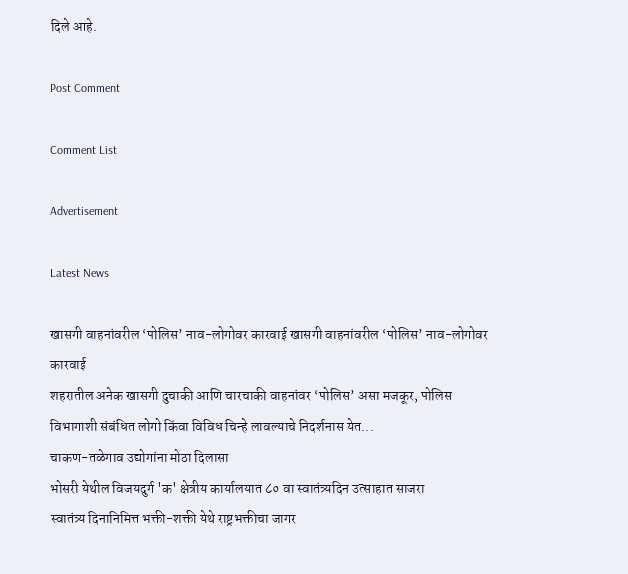दिले आहे.

Post Comment

Comment List

Advertisement

Latest News

खासगी वाहनांवरील ‘पोलिस’ नाव-लोगोवर कारवाई खासगी वाहनांवरील ‘पोलिस’ नाव-लोगोवर कारवाई
शहरातील अनेक खासगी दुचाकी आणि चारचाकी वाहनांवर ‘पोलिस’ असा मजकूर, पोलिस विभागाशी संबंधित लोगो किंवा विविध चिन्हे लावल्याचे निदर्शनास येत...
चाकण-तळेगाव उद्योगांना मोठा दिलासा
भोसरी येथील विजयदुर्ग 'क' क्षेत्रीय कार्यालयात ८० वा स्वातंत्र्यदिन उत्साहात साजरा
स्वातंत्र्य दिनानिमित्त भक्ती-शक्ती येथे राष्ट्रभक्तीचा जागर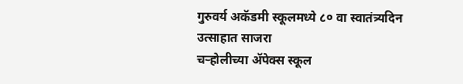गुरुवर्य अकॅडमी स्कूलमध्ये ८० वा स्वातंत्र्यदिन उत्साहात साजरा
चऱ्होलीच्या अ‍ॅपेक्स स्कूल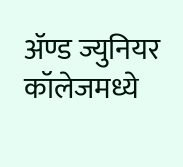अ‍ॅण्ड ज्युनियर कॉलेजमध्ये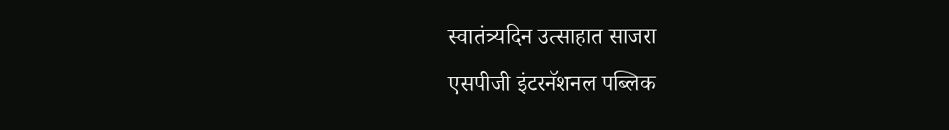स्वातंत्र्यदिन उत्साहात साजरा
एसपीजी इंटरनॅशनल पब्लिक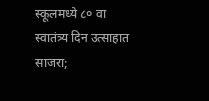स्कूलमध्ये ८० वा स्वातंत्र्य दिन उत्साहात साजरा;